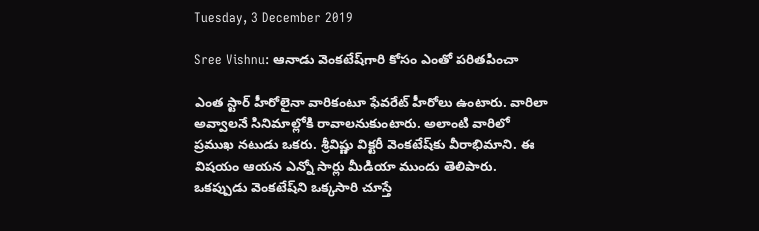Tuesday, 3 December 2019

Sree Vishnu: ఆనాడు వెంకటేష్‌గారి కోసం ఎంతో పరితపించా

ఎంత స్టార్ హీరోలైనా వారికంటూ ఫేవరేట్ హీరోలు ఉంటారు. వారిలా అవ్వాలనే సినిమాల్లోకి రావాలనుకుంటారు. అలాంటి వారిలో ప్రముఖ నటుడు ఒకరు. శ్రీవిష్ణు విక్టరీ వెంకటేష్‌కు వీరాభిమాని. ఈ విషయం ఆయన ఎన్నో సార్లు మీడియా ముందు తెలిపారు. ఒకప్పుడు వెంకటేష్‌ని ఒక్కసారి చూస్తే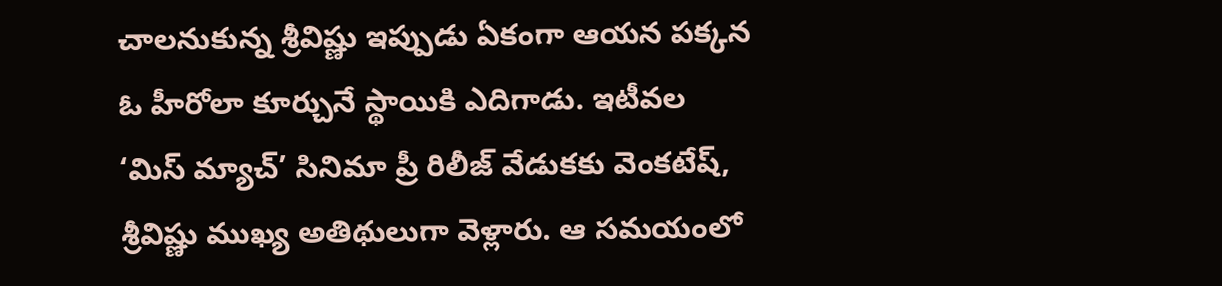చాలనుకున్న శ్రీవిష్ణు ఇప్పుడు ఏకంగా ఆయన పక్కన ఓ హీరోలా కూర్చునే స్థాయికి ఎదిగాడు. ఇటీవల ‘మిస్ మ్యాచ్’ సినిమా ప్రీ రిలీజ్ వేడుకకు వెంకటేష్, శ్రీవిష్ణు ముఖ్య అతిథులుగా వెళ్లారు. ఆ సమయంలో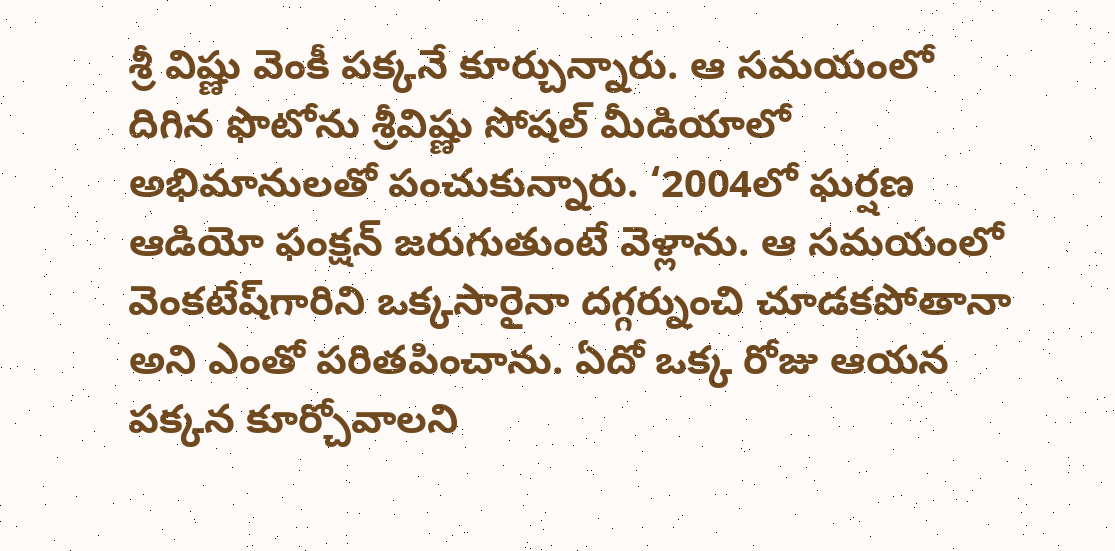శ్రీ విష్ణు వెంకీ పక్కనే కూర్చున్నారు. ఆ సమయంలో దిగిన ఫొటోను శ్రీవిష్ణు సోషల్ మీడియాలో అభిమానులతో పంచుకున్నారు. ‘2004లో ఘర్షణ ఆడియో ఫంక్షన్ జరుగుతుంటే వెళ్లాను. ఆ సమయంలో వెంకటేష్‌గారిని ఒక్కసారైనా దగ్గర్నుంచి చూడకపోతానా అని ఎంతో పరితపించాను. ఏదో ఒక్క రోజు ఆయన పక్కన కూర్చోవాలని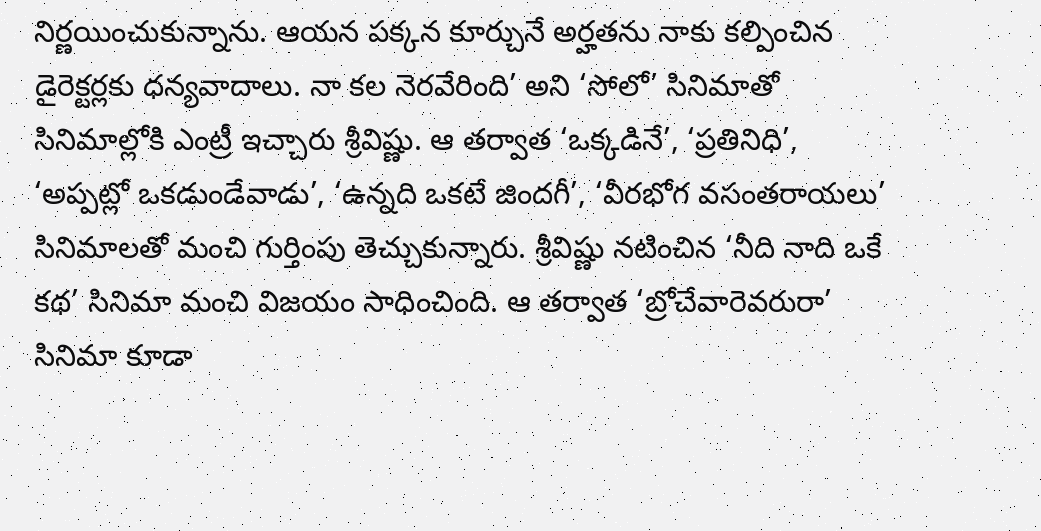నిర్ణయించుకున్నాను. ఆయన పక్కన కూర్చునే అర్హతను నాకు కల్పించిన డైరెక్టర్లకు ధన్యవాదాలు. నా కల నెరవేరింది’ అని ‘సోలో’ సినిమాతో సినిమాల్లోకి ఎంట్రీ ఇచ్చారు శ్రీవిష్ణు. ఆ తర్వాత ‘ఒక్కడినే’, ‘ప్రతినిధి’, ‘అప్పట్లో ఒకడుండేవాడు’, ‘ఉన్నది ఒకటే జిందగీ’, ‘వీరభోగ వసంతరాయలు’ సినిమాలతో మంచి గుర్తింపు తెచ్చుకున్నారు. శ్రీవిష్ణు నటించిన ‘నీది నాది ఒకే కథ’ సినిమా మంచి విజయం సాధించింది. ఆ తర్వాత ‘బ్రోచేవారెవరురా’ సినిమా కూడా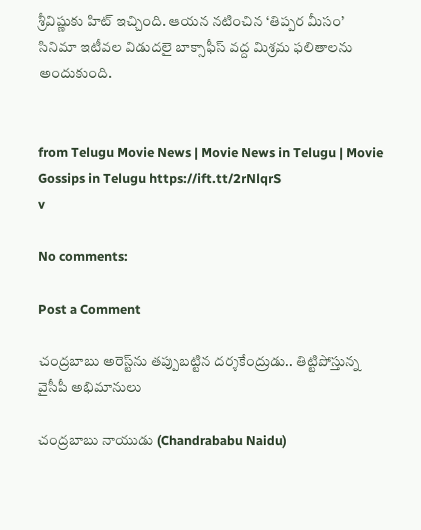శ్రీవిష్ణుకు హిట్ ఇచ్చింది. ఆయన నటించిన ‘తిప్పర మీసం’ సినిమా ఇటీవల విడుదలై బాక్సాఫీస్ వద్ద మిశ్రమ ఫలితాలను అందుకుంది.


from Telugu Movie News | Movie News in Telugu | Movie Gossips in Telugu https://ift.tt/2rNlqrS
v

No comments:

Post a Comment

చంద్రబాబు అరెస్ట్‌ను తప్పుబట్టిన దర్శకేంద్రుడు.. తిట్టిపోస్తున్న వైసీపీ అభిమానులు

చంద్రబాబు నాయుడు (Chandrababu Naidu)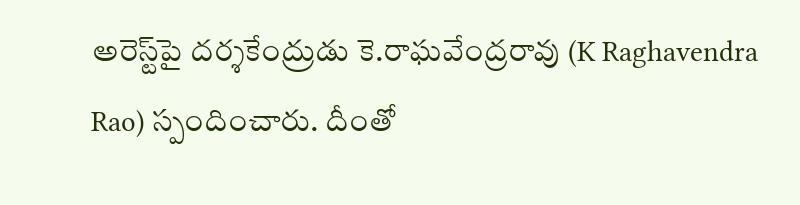అరెస్ట్‌పై దర్శకేంద్రుడు కె.రాఘవేంద్రరావు (K Raghavendra Rao) స్పందించారు. దీంతో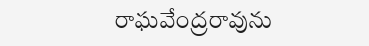రాఘవేంద్రరావును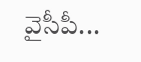వైసీపీ...